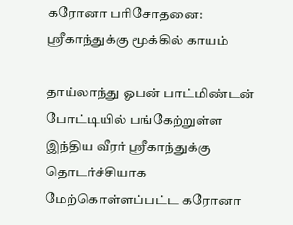கரோனா பரிசோதனை: ஸ்ரீகாந்துக்கு மூக்கில் காயம்

தாய்லாந்து ஓபன் பாட்மிண்டன் போட்டியில் பங்கேற்றுள்ள இந்திய வீரர் ஸ்ரீகாந்துக்கு தொடர்ச்சியாக மேற்கொள்ளப்பட்ட கரோனா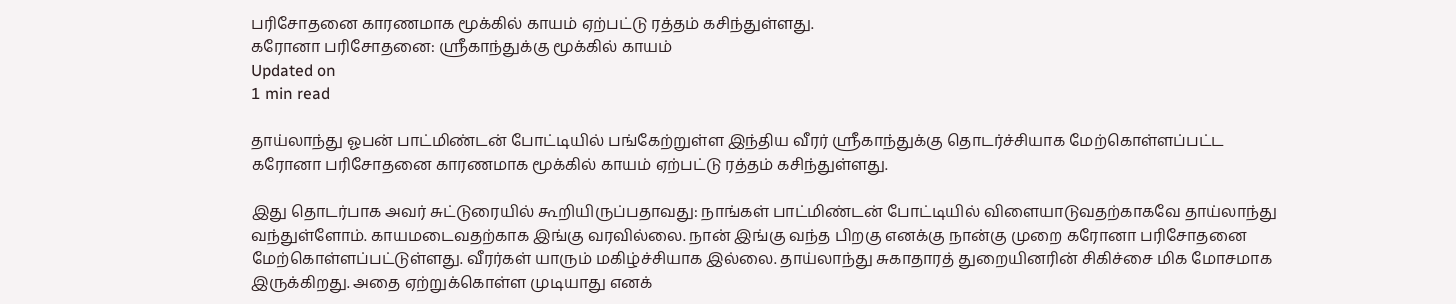பரிசோதனை காரணமாக மூக்கில் காயம் ஏற்பட்டு ரத்தம் கசிந்துள்ளது.
கரோனா பரிசோதனை: ஸ்ரீகாந்துக்கு மூக்கில் காயம்
Updated on
1 min read

தாய்லாந்து ஓபன் பாட்மிண்டன் போட்டியில் பங்கேற்றுள்ள இந்திய வீரர் ஸ்ரீகாந்துக்கு தொடர்ச்சியாக மேற்கொள்ளப்பட்ட கரோனா பரிசோதனை காரணமாக மூக்கில் காயம் ஏற்பட்டு ரத்தம் கசிந்துள்ளது.

இது தொடர்பாக அவர் சுட்டுரையில் கூறியிருப்பதாவது: நாங்கள் பாட்மிண்டன் போட்டியில் விளையாடுவதற்காகவே தாய்லாந்து வந்துள்ளோம். காயமடைவதற்காக இங்கு வரவில்லை. நான் இங்கு வந்த பிறகு எனக்கு நான்கு முறை கரோனா பரிசோதனை மேற்கொள்ளப்பட்டுள்ளது. வீரர்கள் யாரும் மகிழ்ச்சியாக இல்லை. தாய்லாந்து சுகாதாரத் துறையினரின் சிகிச்சை மிக மோசமாக இருக்கிறது. அதை ஏற்றுக்கொள்ள முடியாது எனக்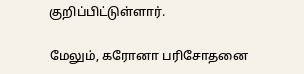குறிப்பிட்டுள்ளார்.

மேலும், கரோனா பரிசோதனை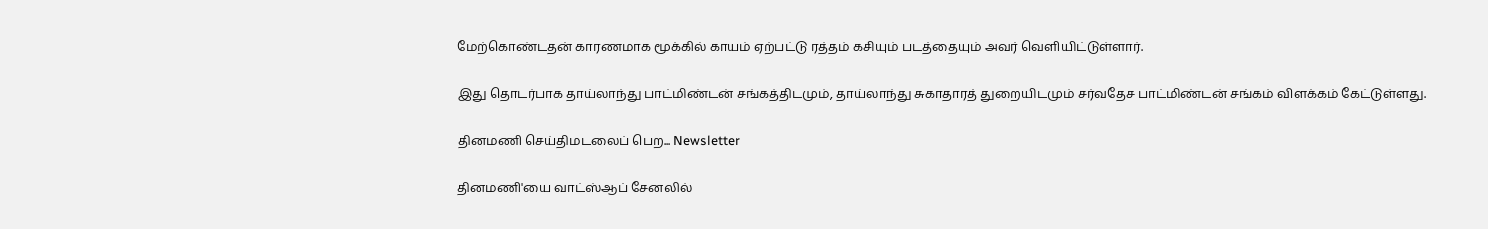மேற்கொண்டதன் காரணமாக மூக்கில் காயம் ஏற்பட்டு ரத்தம் கசியும் படத்தையும் அவர் வெளியிட்டுள்ளார்.

இது தொடர்பாக தாய்லாந்து பாட்மிண்டன் சங்கத்திடமும், தாய்லாந்து சுகாதாரத் துறையிடமும் சர்வதேச பாட்மிண்டன் சங்கம் விளக்கம் கேட்டுள்ளது.

தினமணி செய்திமடலைப் பெற... Newsletter

தினமணி'யை வாட்ஸ்ஆப் சேனலில்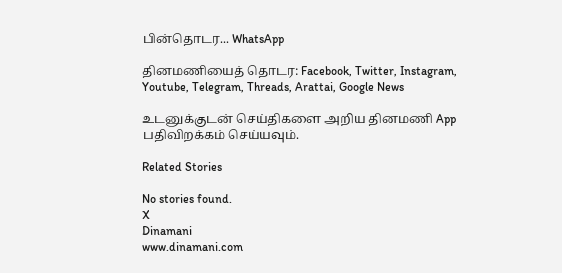பின்தொடர... WhatsApp

தினமணியைத் தொடர: Facebook, Twitter, Instagram, Youtube, Telegram, Threads, Arattai, Google News

உடனுக்குடன் செய்திகளை அறிய தினமணி App பதிவிறக்கம் செய்யவும்.

Related Stories

No stories found.
X
Dinamani
www.dinamani.com